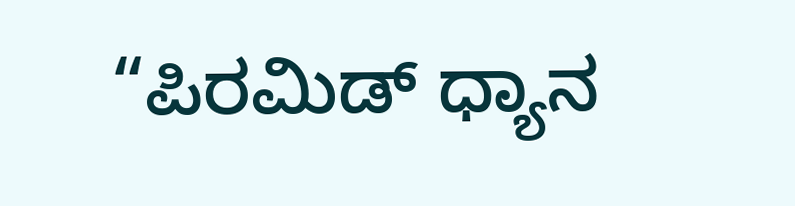“ಪಿರಮಿಡ್ ಧ್ಯಾನ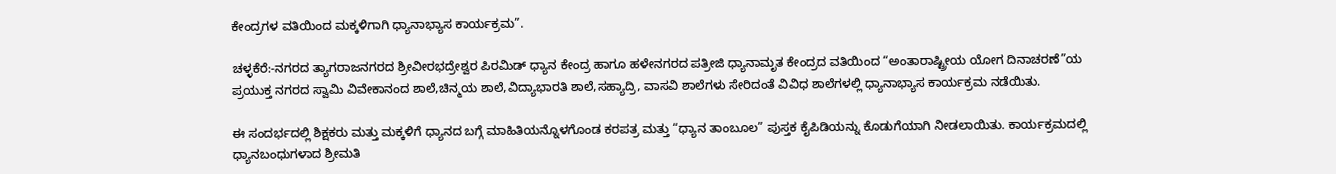ಕೇಂದ್ರಗಳ ವತಿಯಿಂದ ಮಕ್ಕಳಿಗಾಗಿ ಧ್ಯಾನಾಭ್ಯಾಸ ಕಾರ್ಯಕ್ರಮ”.

ಚಳ್ಳಕೆರೆ:-ನಗರದ ತ್ಯಾಗರಾಜನಗರದ ಶ್ರೀವೀರಭದ್ರೇಶ್ವರ ಪಿರಮಿಡ್ ಧ್ಯಾನ ಕೇಂದ್ರ ಹಾಗೂ ಹಳೇನಗರದ ಪತ್ರೀಜಿ ಧ್ಯಾನಾಮೃತ ಕೇಂದ್ರದ ವತಿಯಿಂದ “ಅಂತಾರಾಷ್ಟ್ರೀಯ ಯೋಗ ದಿನಾಚರಣೆ”ಯ ಪ್ರಯುಕ್ತ ನಗರದ ಸ್ವಾಮಿ ವಿವೇಕಾನಂದ ಶಾಲೆ,ಚಿನ್ಮಯ ಶಾಲೆ,ವಿದ್ಯಾಭಾರತಿ ಶಾಲೆ,ಸಹ್ಯಾದ್ರಿ, ವಾಸವಿ ಶಾಲೆಗಳು ಸೇರಿದಂತೆ ವಿವಿಧ ಶಾಲೆಗಳಲ್ಲಿ ಧ್ಯಾನಾಭ್ಯಾಸ ಕಾರ್ಯಕ್ರಮ ನಡೆಯಿತು.

ಈ ಸಂದರ್ಭದಲ್ಲಿ ಶಿಕ್ಷಕರು ಮತ್ತು ಮಕ್ಕಳಿಗೆ ಧ್ಯಾನದ ಬಗ್ಗೆ ಮಾಹಿತಿಯನ್ನೊಳಗೊಂಡ ಕರಪತ್ರ ಮತ್ತು “ಧ್ಯಾನ ತಾಂಬೂಲ” ಪುಸ್ತಕ ಕೈಪಿಡಿಯನ್ನು ಕೊಡುಗೆಯಾಗಿ ನೀಡಲಾಯಿತು. ಕಾರ್ಯಕ್ರಮದಲ್ಲಿ ಧ್ಯಾನಬಂಧುಗಳಾದ ಶ್ರೀಮತಿ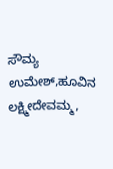ಸೌಮ್ಯ ಉಮೇಶ್,ಹೂವಿನ ಲಕ್ಷ್ಮೀದೇವಮ್ಮ,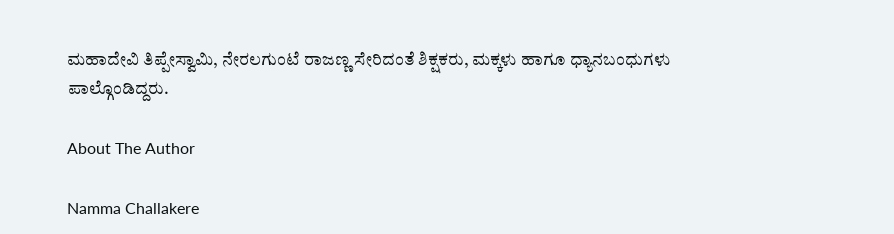ಮಹಾದೇವಿ ತಿಪ್ಪೇಸ್ವಾಮಿ, ನೇರಲಗುಂಟೆ ರಾಜಣ್ಣ ಸೇರಿದಂತೆ ಶಿಕ್ಷಕರು, ಮಕ್ಕಳು ಹಾಗೂ ಧ್ಯಾನಬಂಧುಗಳು ಪಾಲ್ಗೊಂಡಿದ್ದರು.

About The Author

Namma Challakere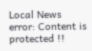Local News
error: Content is protected !!